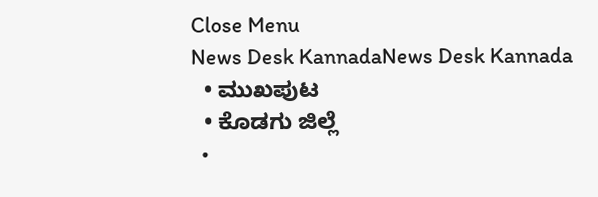Close Menu
News Desk KannadaNews Desk Kannada
  • ಮುಖಪುಟ
  • ಕೊಡಗು ಜಿಲ್ಲೆ
  •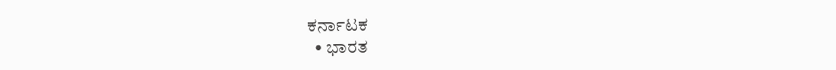ಕರ್ನಾಟಕ
  • ಭಾರತ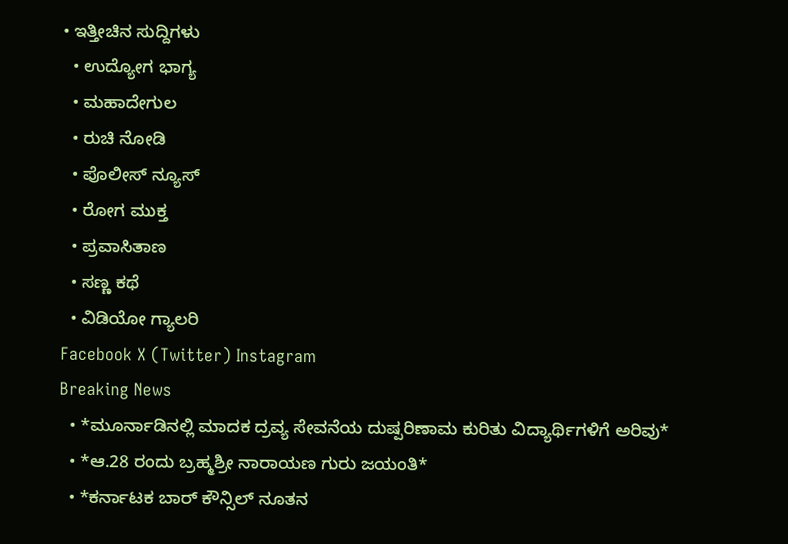• ಇತ್ತೀಚಿನ ಸುದ್ದಿಗಳು
  • ಉದ್ಯೋಗ ಭಾಗ್ಯ
  • ಮಹಾದೇಗುಲ
  • ರುಚಿ ನೋಡಿ
  • ಪೊಲೀಸ್ ನ್ಯೂಸ್
  • ರೋಗ ಮುಕ್ತ
  • ಪ್ರವಾಸಿತಾಣ
  • ಸಣ್ಣ ಕಥೆ
  • ವಿಡಿಯೋ ಗ್ಯಾಲರಿ
Facebook X (Twitter) Instagram
Breaking News
  • *ಮೂರ್ನಾಡಿನಲ್ಲಿ ಮಾದಕ ದ್ರವ್ಯ ಸೇವನೆಯ ದುಷ್ಪರಿಣಾಮ ಕುರಿತು ವಿದ್ಯಾರ್ಥಿಗಳಿಗೆ ಅರಿವು*
  • *ಆ.28 ರಂದು ಬ್ರಹ್ಮಶ್ರೀ ನಾರಾಯಣ ಗುರು ಜಯಂತಿ*
  • *ಕರ್ನಾಟಕ ಬಾರ್ ಕೌನ್ಸಿಲ್ ನೂತನ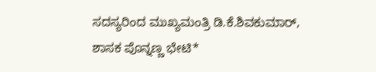ಸದಸ್ಯರಿಂದ ಮುಖ್ಯಮಂತ್ರಿ ಡಿ.ಕೆ.ಶಿವಕುಮಾರ್, ಶಾಸಕ ಪೊನ್ನಣ್ಣ ಭೇಟಿ*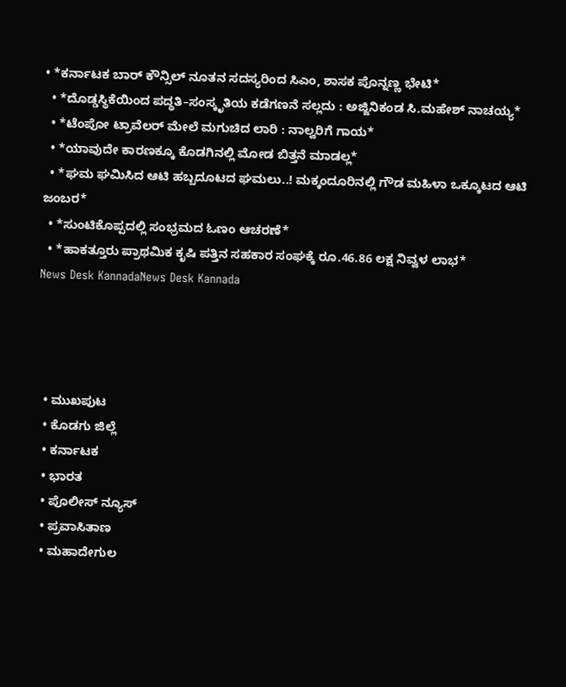• *ಕರ್ನಾಟಕ ಬಾರ್ ಕೌನ್ಸಿಲ್ ನೂತನ ಸದಸ್ಯರಿಂದ ಸಿಎಂ, ಶಾಸಕ ಪೊನ್ನಣ್ಣ ಭೇಟಿ*
  • *ದೊಡ್ಡಸ್ಥಿಕೆಯಿಂದ ಪದ್ಧತಿ–ಸಂಸ್ಕೃತಿಯ ಕಡೆಗಣನೆ ಸಲ್ಲದು : ಅಜ್ಜಿನಿಕಂಡ ಸಿ.ಮಹೇಶ್ ನಾಚಯ್ಯ*
  • *ಟೆಂಪೋ ಟ್ರಾವೆಲರ್ ಮೇಲೆ ಮಗುಚಿದ ಲಾರಿ : ನಾಲ್ವರಿಗೆ ಗಾಯ*
  • *ಯಾವುದೇ ಕಾರಣಕ್ಕೂ ಕೊಡಗಿನಲ್ಲಿ ಮೋಡ ಬಿತ್ತನೆ ಮಾಡಲ್ಲ*
  • *ಘಮ ಘಮಿಸಿದ ಆಟಿ ಹಬ್ಬದೂಟದ ಘಮಲು..! ಮಕ್ಕಂದೂರಿನಲ್ಲಿ ಗೌಡ ಮಹಿಳಾ ಒಕ್ಕೂಟದ ಆಟಿ ಜಂಬರ*
  • *ಸುಂಟಿಕೊಪ್ಪದಲ್ಲಿ ಸಂಭ್ರಮದ ಓಣಂ ಆಚರಣೆ*
  • *ಹಾಕತ್ತೂರು ಪ್ರಾಥಮಿಕ ಕೃಷಿ ಪತ್ತಿನ ಸಹಕಾರ ಸಂಘಕ್ಕೆ ರೂ.46.86 ಲಕ್ಷ ನಿವ್ವಳ ಲಾಭ*
News Desk KannadaNews Desk Kannada




  • ಮುಖಪುಟ
  • ಕೊಡಗು ಜಿಲ್ಲೆ
  • ಕರ್ನಾಟಕ
  • ಭಾರತ
  • ಪೊಲೀಸ್ ನ್ಯೂಸ್
  • ಪ್ರವಾಸಿತಾಣ
  • ಮಹಾದೇಗುಲ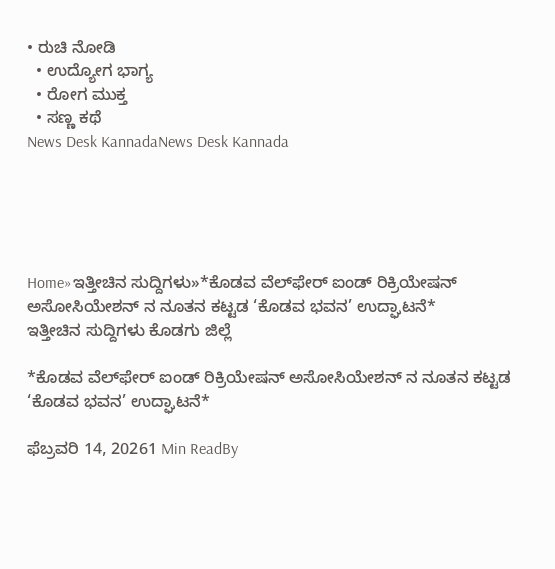• ರುಚಿ ನೋಡಿ
  • ಉದ್ಯೋಗ ಭಾಗ್ಯ
  • ರೋಗ ಮುಕ್ತ
  • ಸಣ್ಣ ಕಥೆ
News Desk KannadaNews Desk Kannada





Home»ಇತ್ತೀಚಿನ ಸುದ್ದಿಗಳು»*ಕೊಡವ ವೆಲ್‌ಫೇರ್ ಐಂಡ್ ರಿಕ್ರಿಯೇಷನ್ ಅಸೋಸಿಯೇಶನ್ ನ ನೂತನ ಕಟ್ಟಡ ‘ಕೊಡವ ಭವನ’ ಉದ್ಘಾಟನೆ*
ಇತ್ತೀಚಿನ ಸುದ್ದಿಗಳು ಕೊಡಗು ಜಿಲ್ಲೆ

*ಕೊಡವ ವೆಲ್‌ಫೇರ್ ಐಂಡ್ ರಿಕ್ರಿಯೇಷನ್ ಅಸೋಸಿಯೇಶನ್ ನ ನೂತನ ಕಟ್ಟಡ ‘ಕೊಡವ ಭವನ’ ಉದ್ಘಾಟನೆ*

ಫೆಬ್ರವರಿ 14, 20261 Min ReadBy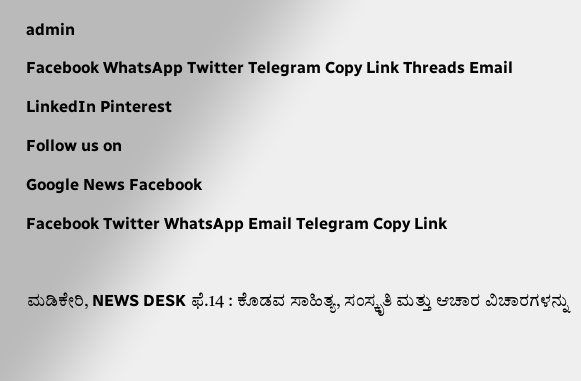admin
Facebook WhatsApp Twitter Telegram Copy Link Threads Email LinkedIn Pinterest
Follow us on
Google News Facebook
Facebook Twitter WhatsApp Email Telegram Copy Link

ಮಡಿಕೇರಿ, NEWS DESK ಫೆ.14 : ಕೊಡವ ಸಾಹಿತ್ಯ, ಸಂಸ್ಕೃತಿ ಮತ್ತು ಆಚಾರ ವಿಚಾರಗಳನ್ನು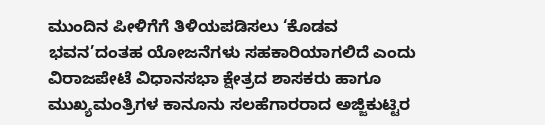ಮುಂದಿನ ಪೀಳಿಗೆಗೆ ತಿಳಿಯಪಡಿಸಲು ‘ಕೊಡವ ಭವನ’ದಂತಹ ಯೋಜನೆಗಳು ಸಹಕಾರಿಯಾಗಲಿದೆ ಎಂದು ವಿರಾಜಪೇಟೆ ವಿಧಾನಸಭಾ ಕ್ಷೇತ್ರದ ಶಾಸಕರು ಹಾಗೂ ಮುಖ್ಯಮಂತ್ರಿಗಳ ಕಾನೂನು ಸಲಹೆಗಾರರಾದ ಅಜ್ಜಿಕುಟ್ಟಿರ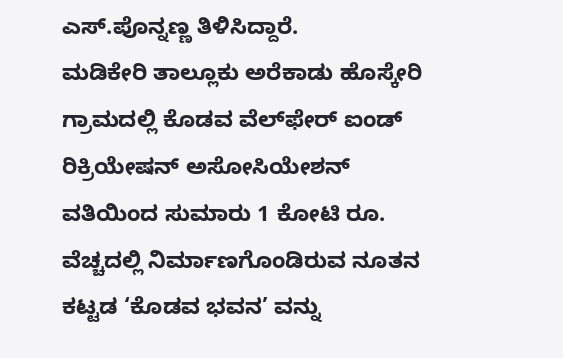ಎಸ್.ಪೊನ್ನಣ್ಣ ತಿಳಿಸಿದ್ದಾರೆ.
ಮಡಿಕೇರಿ ತಾಲ್ಲೂಕು ಅರೆಕಾಡು ಹೊಸ್ಕೇರಿ ಗ್ರಾಮದಲ್ಲಿ ಕೊಡವ ವೆಲ್‌ಫೇರ್ ಐಂಡ್ ರಿಕ್ರಿಯೇಷನ್ ಅಸೋಸಿಯೇಶನ್ ವತಿಯಿಂದ ಸುಮಾರು 1 ಕೋಟಿ ರೂ. ವೆಚ್ಚದಲ್ಲಿ ನಿರ್ಮಾಣಗೊಂಡಿರುವ ನೂತನ ಕಟ್ಟಡ ‘ಕೊಡವ ಭವನ’ ವನ್ನು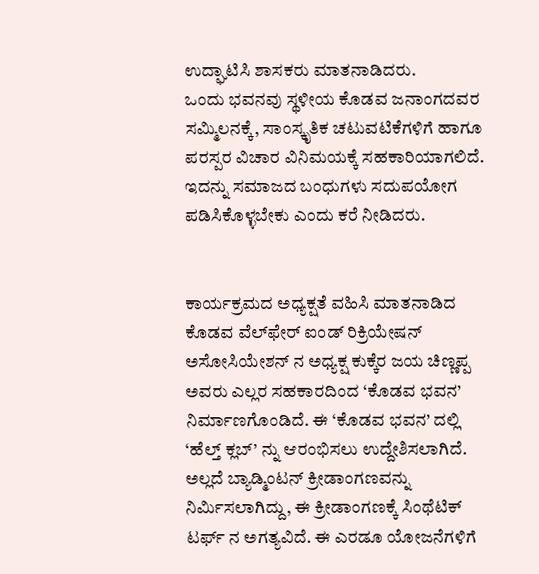ಉದ್ಘಾಟಿಸಿ ಶಾಸಕರು ಮಾತನಾಡಿದರು.
ಒಂದು ಭವನವು ಸ್ಥಳೀಯ ಕೊಡವ ಜನಾಂಗದವರ ಸಮ್ಮಿಲನಕ್ಕೆ, ಸಾಂಸ್ಕೃತಿಕ ಚಟುವಟಿಕೆಗಳಿಗೆ ಹಾಗೂ ಪರಸ್ಪರ ವಿಚಾರ ವಿನಿಮಯಕ್ಕೆ ಸಹಕಾರಿಯಾಗಲಿದೆ. ಇದನ್ನು ಸಮಾಜದ ಬಂಧುಗಳು ಸದುಪಯೋಗ ಪಡಿಸಿಕೊಳ್ಳಬೇಕು ಎಂದು ಕರೆ ನೀಡಿದರು.


ಕಾರ್ಯಕ್ರಮದ ಅಧ್ಯಕ್ಷತೆ ವಹಿಸಿ ಮಾತನಾಡಿದ ಕೊಡವ ವೆಲ್‌ಫೇರ್ ಐಂಡ್ ರಿಕ್ರಿಯೇಷನ್ ಅಸೋಸಿಯೇಶನ್ ನ ಅಧ್ಯಕ್ಷ ಕುಕ್ಕೆರ ಜಯ ಚಿಣ್ಣಪ್ಪ ಅವರು ಎಲ್ಲರ ಸಹಕಾರದಿಂದ ‘ಕೊಡವ ಭವನ’ ನಿರ್ಮಾಣಗೊಂಡಿದೆ. ಈ ‘ಕೊಡವ ಭವನ’ ದಲ್ಲಿ ‘ಹೆಲ್ತ್ ಕ್ಲಬ್’ ನ್ನು ಆರಂಭಿಸಲು ಉದ್ದೇಶಿಸಲಾಗಿದೆ. ಅಲ್ಲದೆ ಬ್ಯಾಡ್ಮಿಂಟನ್ ಕ್ರೀಡಾಂಗಣವನ್ನು ನಿರ್ಮಿಸಲಾಗಿದ್ದು, ಈ ಕ್ರೀಡಾಂಗಣಕ್ಕೆ ಸಿಂಥೆಟಿಕ್ ಟರ್ಫ್ ನ ಅಗತ್ಯವಿದೆ. ಈ ಎರಡೂ ಯೋಜನೆಗಳಿಗೆ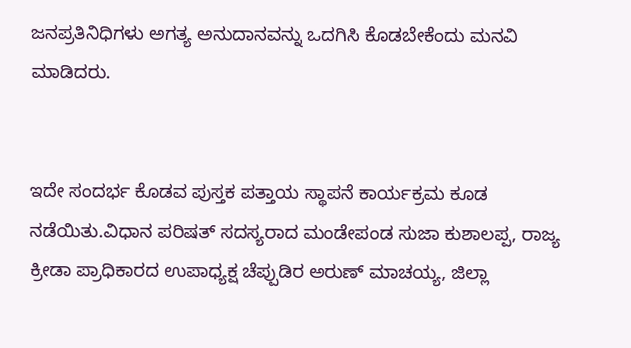ಜನಪ್ರತಿನಿಧಿಗಳು ಅಗತ್ಯ ಅನುದಾನವನ್ನು ಒದಗಿಸಿ ಕೊಡಬೇಕೆಂದು ಮನವಿ ಮಾಡಿದರು.


ಇದೇ ಸಂದರ್ಭ ಕೊಡವ ಪುಸ್ತಕ ಪತ್ತಾಯ ಸ್ಥಾಪನೆ ಕಾರ್ಯಕ್ರಮ ಕೂಡ ನಡೆಯಿತು.ವಿಧಾನ ಪರಿಷತ್ ಸದಸ್ಯರಾದ ಮಂಡೇಪಂಡ ಸುಜಾ ಕುಶಾಲಪ್ಪ, ರಾಜ್ಯ ಕ್ರೀಡಾ ಪ್ರಾಧಿಕಾರದ ಉಪಾಧ್ಯಕ್ಷ ಚೆಪ್ಪುಡಿರ ಅರುಣ್ ಮಾಚಯ್ಯ, ಜಿಲ್ಲಾ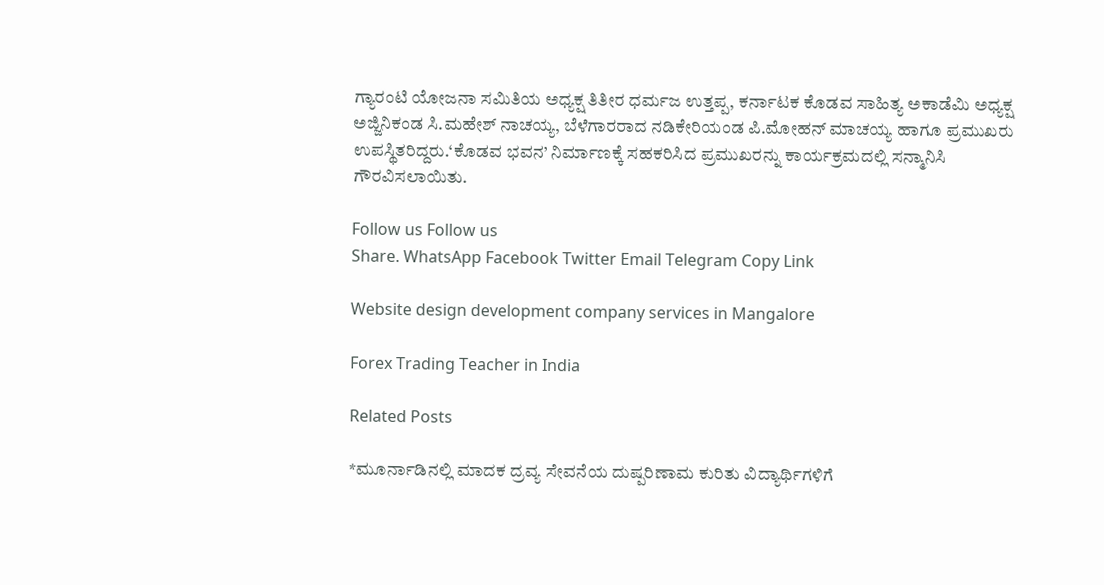ಗ್ಯಾರಂಟಿ ಯೋಜನಾ ಸಮಿತಿಯ ಅಧ್ಯಕ್ಷ ತಿತೀರ ಧರ್ಮಜ ಉತ್ತಪ್ಪ, ಕರ್ನಾಟಕ ಕೊಡವ ಸಾಹಿತ್ಯ ಅಕಾಡೆಮಿ ಅಧ್ಯಕ್ಷ ಅಜ್ಜಿನಿಕಂಡ ಸಿ.ಮಹೇಶ್ ನಾಚಯ್ಯ, ಬೆಳೆಗಾರರಾದ ನಡಿಕೇರಿಯಂಡ ಪಿ.ಮೋಹನ್ ಮಾಚಯ್ಯ ಹಾಗೂ ಪ್ರಮುಖರು ಉಪಸ್ಥಿತರಿದ್ದರು.‘ಕೊಡವ ಭವನ’ ನಿರ್ಮಾಣಕ್ಕೆ ಸಹಕರಿಸಿದ ಪ್ರಮುಖರನ್ನು ಕಾರ್ಯಕ್ರಮದಲ್ಲಿ ಸನ್ಮಾನಿಸಿ ಗೌರವಿಸಲಾಯಿತು.

Follow us Follow us
Share. WhatsApp Facebook Twitter Email Telegram Copy Link

Website design development company services in Mangalore

Forex Trading Teacher in India

Related Posts

*ಮೂರ್ನಾಡಿನಲ್ಲಿ ಮಾದಕ ದ್ರವ್ಯ ಸೇವನೆಯ ದುಷ್ಪರಿಣಾಮ ಕುರಿತು ವಿದ್ಯಾರ್ಥಿಗಳಿಗೆ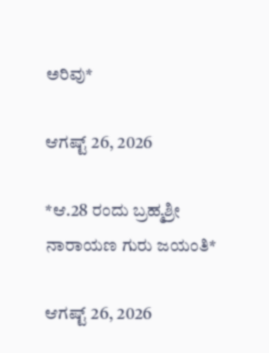ಅರಿವು*

ಆಗಷ್ಟ್ 26, 2026

*ಆ.28 ರಂದು ಬ್ರಹ್ಮಶ್ರೀ ನಾರಾಯಣ ಗುರು ಜಯಂತಿ*

ಆಗಷ್ಟ್ 26, 2026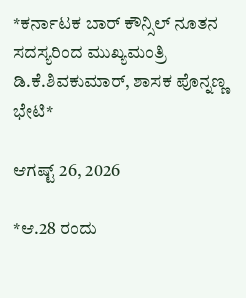*ಕರ್ನಾಟಕ ಬಾರ್ ಕೌನ್ಸಿಲ್ ನೂತನ ಸದಸ್ಯರಿಂದ ಮುಖ್ಯಮಂತ್ರಿ ಡಿ.ಕೆ.ಶಿವಕುಮಾರ್, ಶಾಸಕ ಪೊನ್ನಣ್ಣ ಭೇಟಿ*

ಆಗಷ್ಟ್ 26, 2026

*ಆ.28 ರಂದು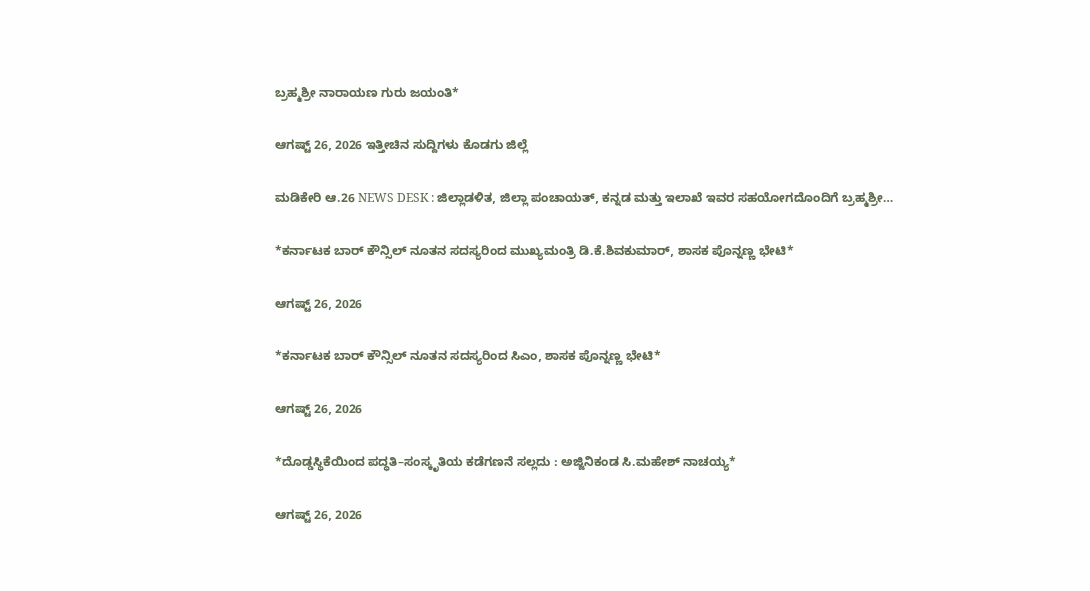ಬ್ರಹ್ಮಶ್ರೀ ನಾರಾಯಣ ಗುರು ಜಯಂತಿ*

ಆಗಷ್ಟ್ 26, 2026 ಇತ್ತೀಚಿನ ಸುದ್ದಿಗಳು ಕೊಡಗು ಜಿಲ್ಲೆ

ಮಡಿಕೇರಿ ಆ.26 NEWS DESK : ಜಿಲ್ಲಾಡಳಿತ, ಜಿಲ್ಲಾ ಪಂಚಾಯತ್, ಕನ್ನಡ ಮತ್ತು ಇಲಾಖೆ ಇವರ ಸಹಯೋಗದೊಂದಿಗೆ ಬ್ರಹ್ಮಶ್ರೀ…

*ಕರ್ನಾಟಕ ಬಾರ್ ಕೌನ್ಸಿಲ್ ನೂತನ ಸದಸ್ಯರಿಂದ ಮುಖ್ಯಮಂತ್ರಿ ಡಿ.ಕೆ.ಶಿವಕುಮಾರ್, ಶಾಸಕ ಪೊನ್ನಣ್ಣ ಭೇಟಿ*

ಆಗಷ್ಟ್ 26, 2026

*ಕರ್ನಾಟಕ ಬಾರ್ ಕೌನ್ಸಿಲ್ ನೂತನ ಸದಸ್ಯರಿಂದ ಸಿಎಂ, ಶಾಸಕ ಪೊನ್ನಣ್ಣ ಭೇಟಿ*

ಆಗಷ್ಟ್ 26, 2026

*ದೊಡ್ಡಸ್ಥಿಕೆಯಿಂದ ಪದ್ಧತಿ–ಸಂಸ್ಕೃತಿಯ ಕಡೆಗಣನೆ ಸಲ್ಲದು : ಅಜ್ಜಿನಿಕಂಡ ಸಿ.ಮಹೇಶ್ ನಾಚಯ್ಯ*

ಆಗಷ್ಟ್ 26, 2026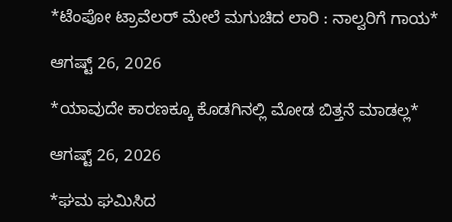*ಟೆಂಪೋ ಟ್ರಾವೆಲರ್ ಮೇಲೆ ಮಗುಚಿದ ಲಾರಿ : ನಾಲ್ವರಿಗೆ ಗಾಯ*

ಆಗಷ್ಟ್ 26, 2026

*ಯಾವುದೇ ಕಾರಣಕ್ಕೂ ಕೊಡಗಿನಲ್ಲಿ ಮೋಡ ಬಿತ್ತನೆ ಮಾಡಲ್ಲ*

ಆಗಷ್ಟ್ 26, 2026

*ಘಮ ಘಮಿಸಿದ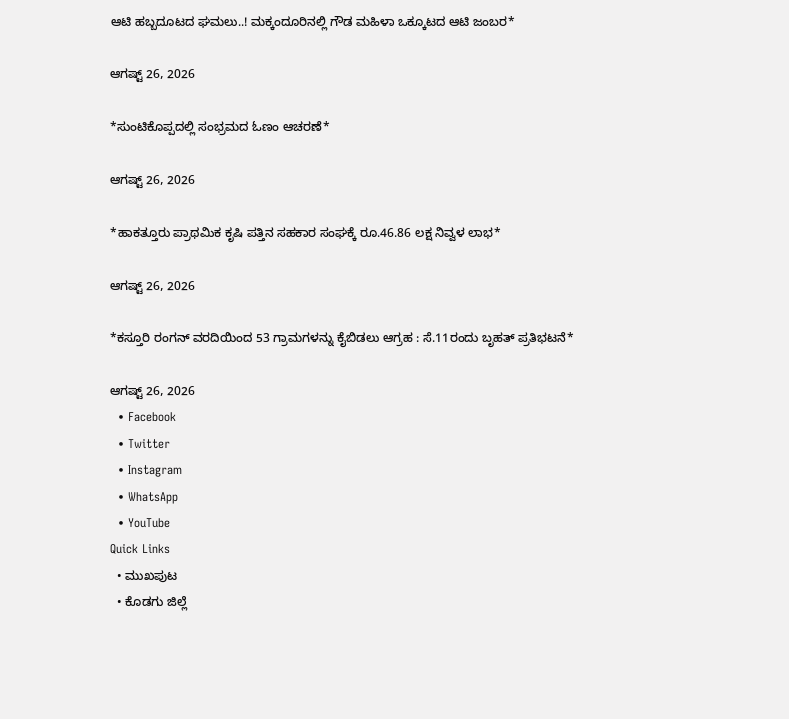ಆಟಿ ಹಬ್ಬದೂಟದ ಘಮಲು..! ಮಕ್ಕಂದೂರಿನಲ್ಲಿ ಗೌಡ ಮಹಿಳಾ ಒಕ್ಕೂಟದ ಆಟಿ ಜಂಬರ*

ಆಗಷ್ಟ್ 26, 2026

*ಸುಂಟಿಕೊಪ್ಪದಲ್ಲಿ ಸಂಭ್ರಮದ ಓಣಂ ಆಚರಣೆ*

ಆಗಷ್ಟ್ 26, 2026

*ಹಾಕತ್ತೂರು ಪ್ರಾಥಮಿಕ ಕೃಷಿ ಪತ್ತಿನ ಸಹಕಾರ ಸಂಘಕ್ಕೆ ರೂ.46.86 ಲಕ್ಷ ನಿವ್ವಳ ಲಾಭ*

ಆಗಷ್ಟ್ 26, 2026

*ಕಸ್ತೂರಿ ರಂಗನ್ ವರದಿಯಿಂದ 53 ಗ್ರಾಮಗಳನ್ನು ಕೈಬಿಡಲು ಆಗ್ರಹ : ಸೆ.11ರಂದು ಬೃಹತ್ ಪ್ರತಿಭಟನೆ*

ಆಗಷ್ಟ್ 26, 2026
  • Facebook
  • Twitter
  • Instagram
  • WhatsApp
  • YouTube
Quick Links
  • ಮುಖಪುಟ
  • ಕೊಡಗು ಜಿಲ್ಲೆ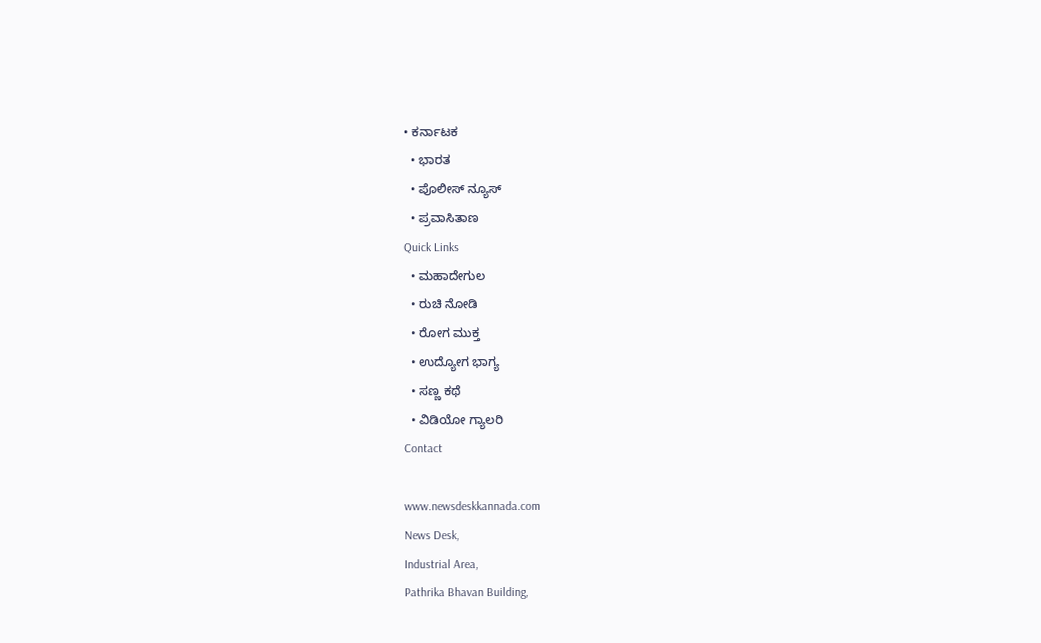• ಕರ್ನಾಟಕ
  • ಭಾರತ
  • ಪೊಲೀಸ್ ನ್ಯೂಸ್
  • ಪ್ರವಾಸಿತಾಣ
Quick Links
  • ಮಹಾದೇಗುಲ
  • ರುಚಿ ನೋಡಿ
  • ರೋಗ ಮುಕ್ತ
  • ಉದ್ಯೋಗ ಭಾಗ್ಯ
  • ಸಣ್ಣ ಕಥೆ
  • ವಿಡಿಯೋ ಗ್ಯಾಲರಿ
Contact

www.newsdeskkannada.com
News Desk,
Industrial Area,
Pathrika Bhavan Building,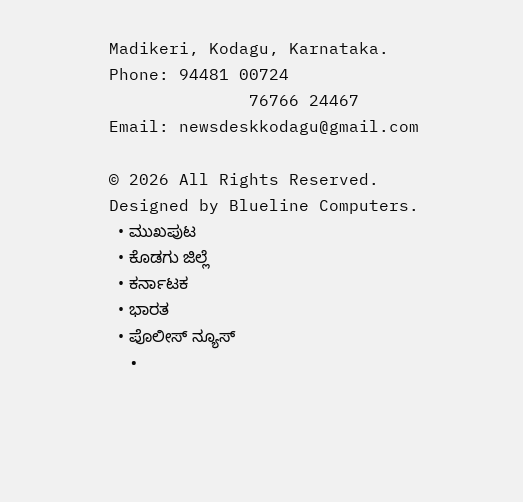Madikeri, Kodagu, Karnataka.
Phone: 94481 00724
              76766 24467
Email: newsdeskkodagu@gmail.com

© 2026 All Rights Reserved. Designed by Blueline Computers.
  • ಮುಖಪುಟ
  • ಕೊಡಗು ಜಿಲ್ಲೆ
  • ಕರ್ನಾಟಕ
  • ಭಾರತ
  • ಪೊಲೀಸ್ ನ್ಯೂಸ್
  •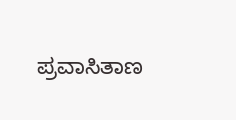ಪ್ರವಾಸಿತಾಣ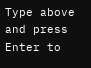Type above and press Enter to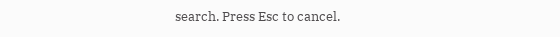search. Press Esc to cancel.